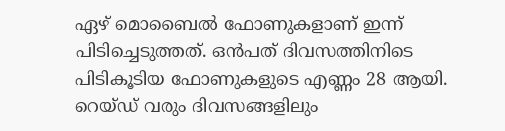ഏഴ് മൊബൈൽ ഫോണുകളാണ് ഇന്ന് പിടിച്ചെടുത്തത്. ഒന്‍പത് ദിവസത്തിനിടെ പിടികൂടിയ ഫോണുകളുടെ എണ്ണം 28 ആയി. റെയ്ഡ് വരും ദിവസങ്ങളിലും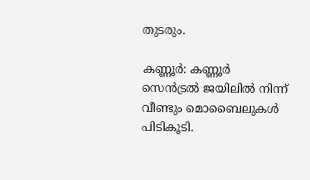തുടരും.

കണ്ണൂർ: കണ്ണൂർ സെൻട്രൽ ജയിലിൽ നിന്ന് വീണ്ടും മൊബൈലുകൾ പിടികൂടി.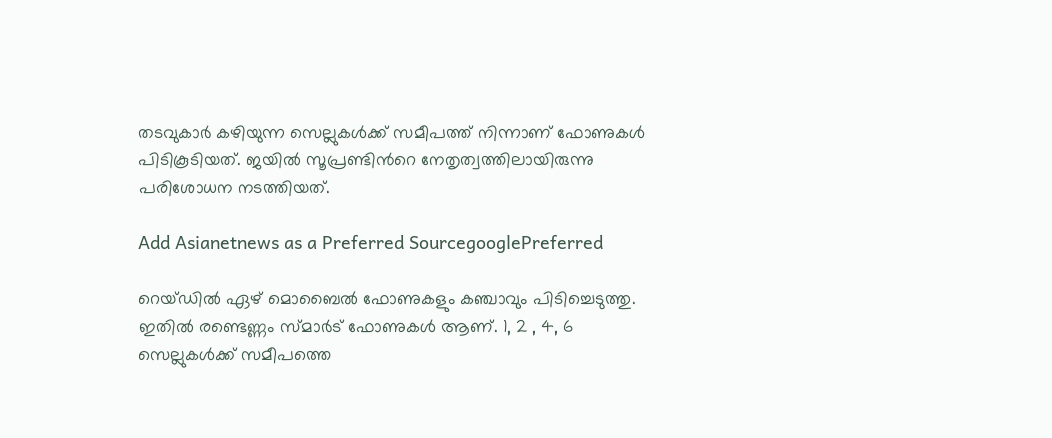തടവുകാർ കഴിയുന്ന സെല്ലുകൾക്ക് സമീപത്ത് നിന്നാണ് ഫോണുകള്‍ പിടികൂടിയത്. ജയില്‍ സൂപ്രണ്ടിന്‍റെ നേതൃത്വത്തിലായിരുന്നു പരിശോധന നടത്തിയത്.

Add Asianetnews as a Preferred SourcegooglePreferred

റെയ്ഡില്‍ ഏഴ് മൊബൈൽ ഫോണുകളും കഞ്ചാവും പിടിച്ചെടുത്തു. ഇതിൽ രണ്ടെണ്ണം സ്മാർട് ഫോണുകൾ ആണ്. 1, 2 , 4, 6 സെല്ലുകൾക്ക് സമീപത്തെ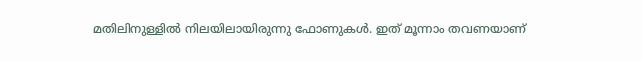മതിലിനുള്ളിൽ നിലയിലായിരുന്നു ഫോണുകൾ. ഇത് മൂന്നാം തവണയാണ്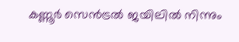കണ്ണൂര്‍ സെന്‍ട്രല്‍ ജയിലില്‍ നിന്നും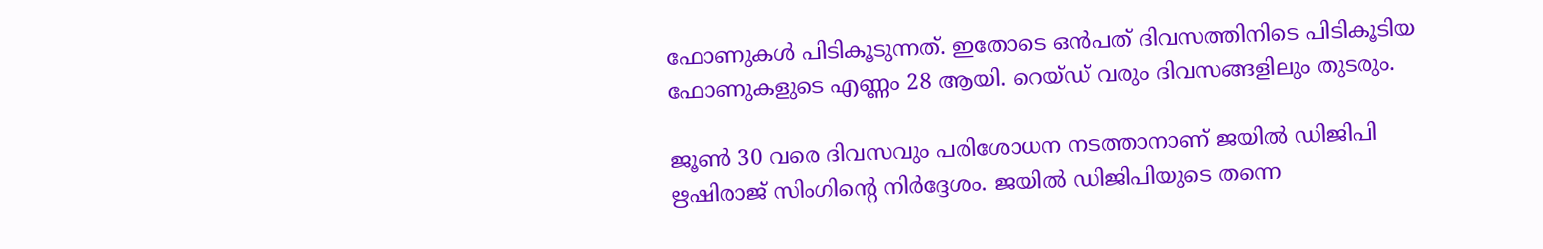ഫോണുകള്‍ പിടികൂടുന്നത്. ഇതോടെ ഒന്‍പത് ദിവസത്തിനിടെ പിടികൂടിയ ഫോണുകളുടെ എണ്ണം 28 ആയി. റെയ്ഡ് വരും ദിവസങ്ങളിലും തുടരും.

ജൂൺ 30 വരെ ദിവസവും പരിശോധന നടത്താനാണ് ജയിൽ ഡിജിപി ഋഷിരാജ് സിംഗിന്‍റെ നിർദ്ദേശം. ജയിൽ ഡിജിപിയുടെ തന്നെ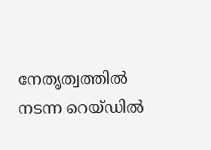നേതൃത്വത്തിൽ നടന്ന റെയ്ഡിൽ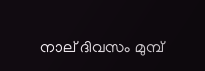നാല് ദിവസം മുമ്പ്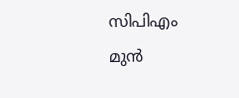സിപിഎം മുൻ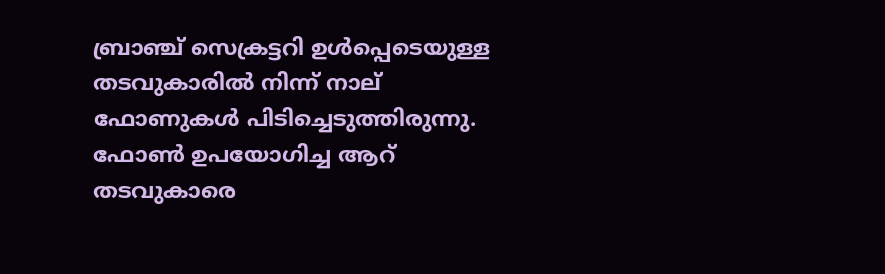ബ്രാഞ്ച് സെക്രട്ടറി ഉൾപ്പെടെയുള്ള തടവുകാരിൽ നിന്ന് നാല് ഫോണുകൾ പിടിച്ചെടുത്തിരുന്നു. ഫോൺ ഉപയോഗിച്ച ആറ് തടവുകാരെ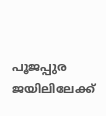പൂജപ്പുര ജയിലിലേക്ക്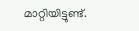മാറ്റിയിട്ടുണ്ട്.